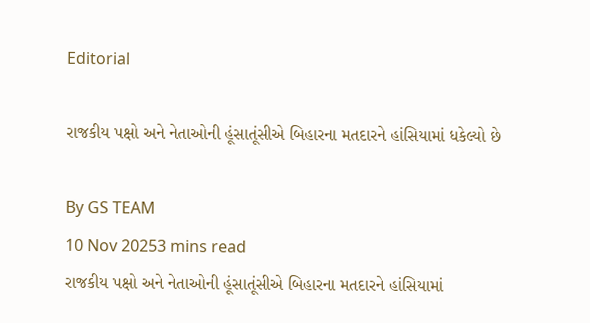Editorial

રાજકીય પક્ષો અને નેતાઓની હૂંસાતૂંસીએ બિહારના મતદારને હાંસિયામાં ધકેલ્યો છે

By GS TEAM
10 Nov 20253 mins read
રાજકીય પક્ષો અને નેતાઓની હૂંસાતૂંસીએ બિહારના મતદારને હાંસિયામાં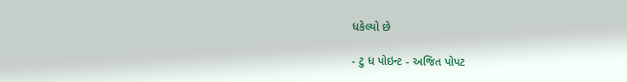ધકેલ્યો છે

- ટુ ધ પોઇન્ટ - અજિત પોપટ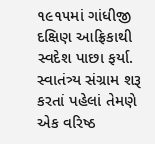૧૯૧૫માં ગાંધીજી દક્ષિણ આફ્રિકાથી સ્વદેશ પાછા ફર્યા. સ્વાતંત્ર્ય સંગ્રામ શરૂ કરતાં પહેલાં તેમણે એક વરિષ્ઠ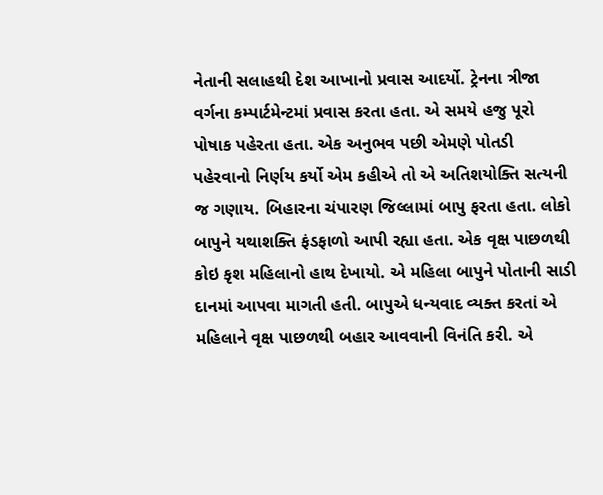નેતાની સલાહથી દેશ આખાનો પ્રવાસ આદર્યો. ટ્રેનના ત્રીજા વર્ગના કમ્પાર્ટમેન્ટમાં પ્રવાસ કરતા હતા. એ સમયે હજુ પૂરો પોષાક પહેરતા હતા. એક અનુભવ પછી એમણે પોતડી પહેરવાનો નિર્ણય કર્યો એમ કહીએ તો એ અતિશયોક્તિ સત્યની જ ગણાય. બિહારના ચંપારણ જિલ્લામાં બાપુ ફરતા હતા. લોકો બાપુને યથાશક્તિ ફંડફાળો આપી રહ્યા હતા. એક વૃક્ષ પાછળથી કોઇ કૃશ મહિલાનો હાથ દેખાયો. એ મહિલા બાપુને પોતાની સાડી દાનમાં આપવા માગતી હતી. બાપુએ ધન્યવાદ વ્યક્ત કરતાં એ મહિલાને વૃક્ષ પાછળથી બહાર આવવાની વિનંતિ કરી. એ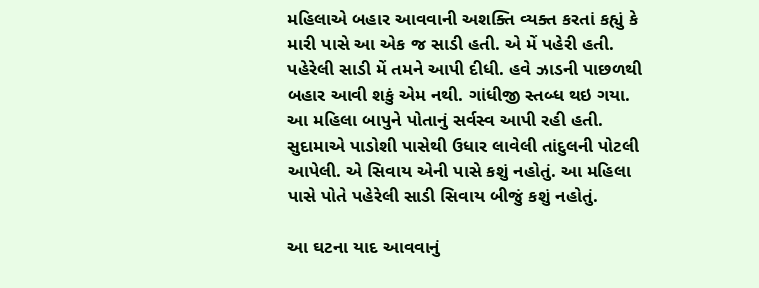મહિલાએ બહાર આવવાની અશક્તિ વ્યક્ત કરતાં કહ્યું કે મારી પાસે આ એક જ સાડી હતી. એ મેં પહેરી હતી. પહેરેલી સાડી મેં તમને આપી દીધી. હવે ઝાડની પાછળથી બહાર આવી શકું એમ નથી. ગાંધીજી સ્તબ્ધ થઇ ગયા. આ મહિલા બાપુને પોતાનું સર્વસ્વ આપી રહી હતી. સુદામાએ પાડોશી પાસેથી ઉધાર લાવેલી તાંદુલની પોટલી આપેલી. એ સિવાય એની પાસે કશું નહોતું. આ મહિલા પાસે પોતે પહેરેલી સાડી સિવાય બીજું કશું નહોતું.

આ ઘટના યાદ આવવાનું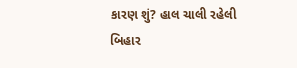કારણ શું? હાલ ચાલી રહેલી બિહાર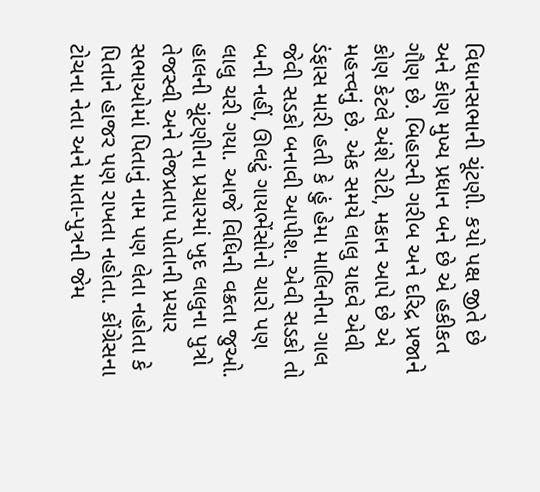વિધાનસભાની ચૂંટણી. કયો પક્ષ જીતે છે અને કોણ મુખ્ય પ્રધાન બને છે એ હકીકત ગૌણ છે. બિહારની ગરીબ અને દરિદ્ર પ્રજાને કોણ કેટલે અંશે રોટી, મકાન આપે છે એ મહત્ત્વનું છે. એક સમયે લાલુ યાદવે એવી ડંફાસ મારી હતી કે હું હેમા માલિનીના ગાલ જેવી સડકો બનાવી આપીશ. એવી સડકો તો બની નહીં, ઊલટું ગાયભેંસોનો ચારો પણ લાલુ ચરી ગયા. આજે વિધિની વક્રતા જુઓ. હાલની ચૂંટણીના પ્રચારમાં ખુદ લાલુના પુત્રો તેજસ્વી અને તેજપ્રતાપ પોતાની પ્રચાર સભાઓમાં પિતાનું નામ પણ લેતા નહોતા કે પિતાને હાજર પણ રાખતા નહોતા. કોંગ્રેસના ટોચના નેતા અને માતા-પુત્રની જેમ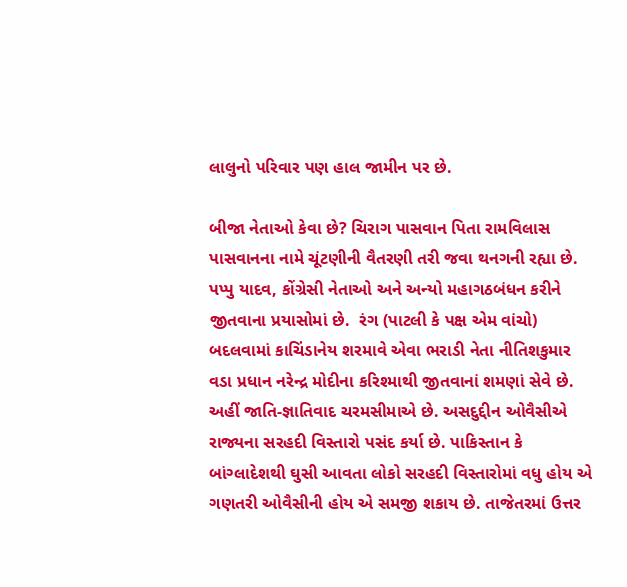લાલુનો પરિવાર પણ હાલ જામીન પર છે.

બીજા નેતાઓ કેવા છે? ચિરાગ પાસવાન પિતા રામવિલાસ પાસવાનના નામે ચૂંટણીની વૈતરણી તરી જવા થનગની રહ્યા છે. પપ્પુ યાદવ, કોંગ્રેસી નેતાઓ અને અન્યો મહાગઠબંધન કરીને જીતવાના પ્રયાસોમાં છે.  રંગ (પાટલી કે પક્ષ એમ વાંચો) બદલવામાં કાચિંડાનેય શરમાવે એવા ભરાડી નેતા નીતિશકુમાર વડા પ્રધાન નરેન્દ્ર મોદીના કરિશ્માથી જીતવાનાં શમણાં સેવે છે. અહીં જાતિ-જ્ઞાતિવાદ ચરમસીમાએ છે. અસદુદ્દીન ઓવૈસીએ રાજ્યના સરહદી વિસ્તારો પસંદ કર્યા છે. પાકિસ્તાન કે બાંગ્લાદેશથી ઘુસી આવતા લોકો સરહદી વિસ્તારોમાં વધુ હોય એ ગણતરી ઓવૈસીની હોય એ સમજી શકાય છે. તાજેતરમાં ઉત્તર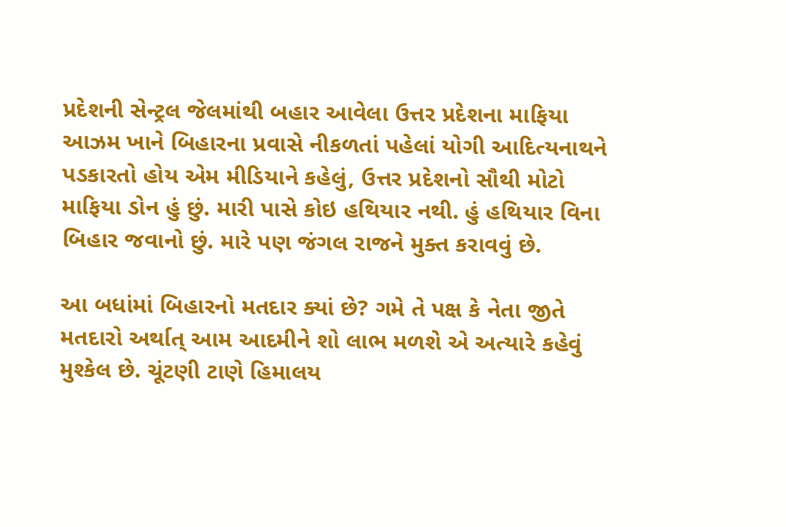પ્રદેશની સેન્ટ્રલ જેલમાંથી બહાર આવેલા ઉત્તર પ્રદેશના માફિયા આઝમ ખાને બિહારના પ્રવાસે નીકળતાં પહેલાં યોગી આદિત્યનાથને પડકારતો હોય એમ મીડિયાને કહેલું, ઉત્તર પ્રદેશનો સૌથી મોટો માફિયા ડોન હું છું. મારી પાસે કોઇ હથિયાર નથી. હું હથિયાર વિના બિહાર જવાનો છું. મારે પણ જંગલ રાજને મુક્ત કરાવવું છે.

આ બધાંમાં બિહારનો મતદાર ક્યાં છે? ગમે તે પક્ષ કે નેતા જીતે મતદારો અર્થાત્ આમ આદમીને શો લાભ મળશે એ અત્યારે કહેવું મુશ્કેલ છે. ચૂંટણી ટાણે હિમાલય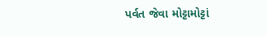પર્વત જેવા મોટ્ટામોટ્ટાં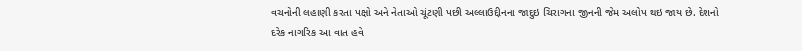વચનોની લહાણી કરતા પક્ષો અને નેતાઓ ચૂંટણી પછી અલ્લાઉદ્દીનના જાદુઇ ચિરાગના જીનની જેમ અલોપ થઇ જાય છે. દેશનો દરેક નાગરિક આ વાત હવે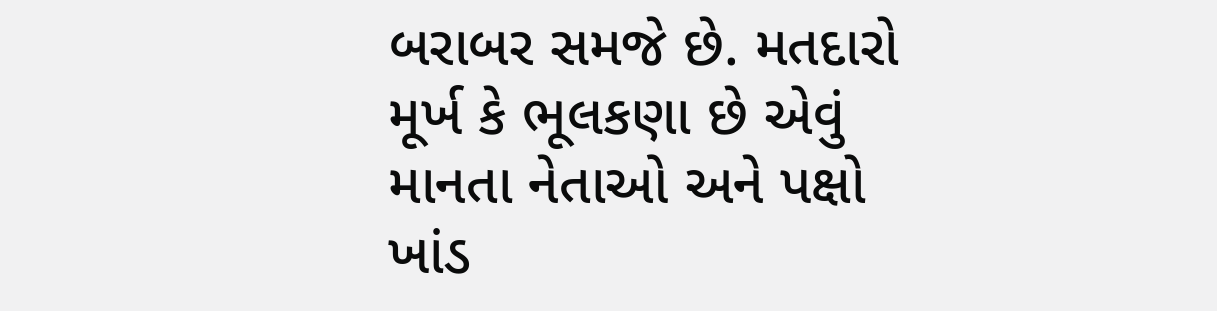બરાબર સમજે છે. મતદારો મૂર્ખ કે ભૂલકણા છે એવું માનતા નેતાઓ અને પક્ષો ખાંડ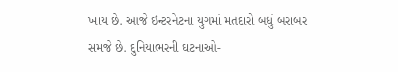ખાય છે. આજે ઇન્ટરનેટના યુગમાં મતદારો બધું બરાબર સમજે છે. દુનિયાભરની ઘટનાઓ-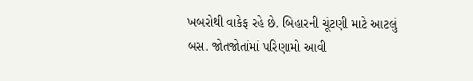ખબરોથી વાકેફ રહે છે. બિહારની ચૂંટણી માટે આટલું બસ. જોતજોતાંમાં પરિણામો આવી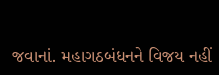જવાનાં. મહાગઠબંધનને વિજય નહીં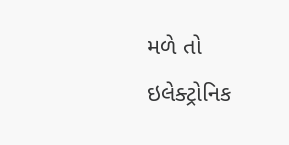મળે તો ઇલેક્ટ્રોનિક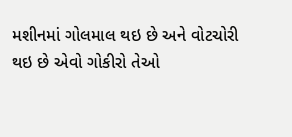મશીનમાં ગોલમાલ થઇ છે અને વોટચોરી થઇ છે એવો ગોકીરો તેઓ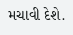મચાવી દેશે.